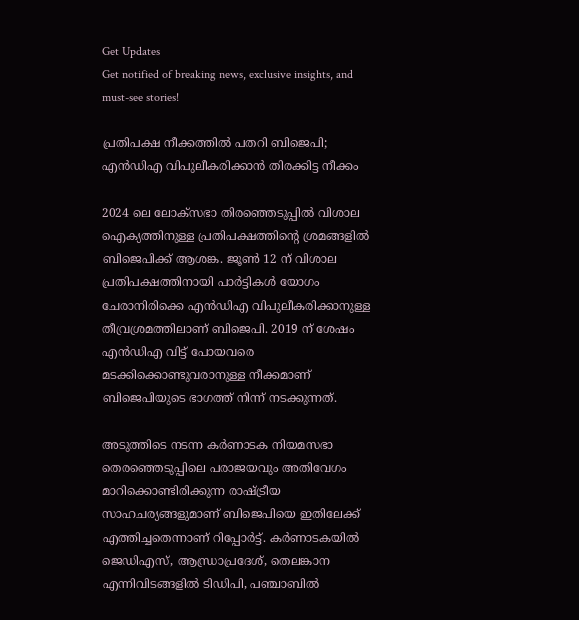Get Updates
Get notified of breaking news, exclusive insights, and must-see stories!

പ്രതിപക്ഷ നീക്കത്തില്‍ പതറി ബിജെപി; എന്‍ഡിഎ വിപുലീകരിക്കാന്‍ തിരക്കിട്ട നീക്കം

2024 ലെ ലോക്‌സഭാ തിരഞ്ഞെടുപ്പില്‍ വിശാല ഐക്യത്തിനുള്ള പ്രതിപക്ഷത്തിന്റെ ശ്രമങ്ങളില്‍ ബിജെപിക്ക് ആശങ്ക. ജൂണ്‍ 12 ന് വിശാല പ്രതിപക്ഷത്തിനായി പാര്‍ട്ടികള്‍ യോഗം ചേരാനിരിക്കെ എന്‍ഡിഎ വിപുലീകരിക്കാനുള്ള തീവ്രശ്രമത്തിലാണ് ബിജെപി. 2019 ന് ശേഷം എന്‍ഡിഎ വിട്ട് പോയവരെ മടക്കിക്കൊണ്ടുവരാനുള്ള നീക്കമാണ് ബിജെപിയുടെ ഭാഗത്ത് നിന്ന് നടക്കുന്നത്.

അടുത്തിടെ നടന്ന കര്‍ണാടക നിയമസഭാ തെരഞ്ഞെടുപ്പിലെ പരാജയവും അതിവേഗം മാറിക്കൊണ്ടിരിക്കുന്ന രാഷ്ട്രീയ സാഹചര്യങ്ങളുമാണ് ബിജെപിയെ ഇതിലേക്ക് എത്തിച്ചതെന്നാണ് റിപ്പോര്‍ട്ട്. കര്‍ണാടകയില്‍ ജെഡിഎസ്, ആന്ധ്രാപ്രദേശ്, തെലങ്കാന എന്നിവിടങ്ങളില്‍ ടിഡിപി, പഞ്ചാബില്‍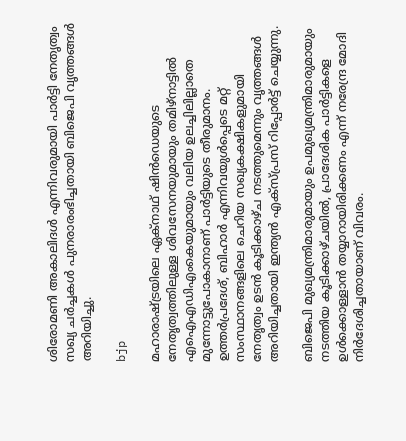ശിരോമണി അകാലിദള്‍ എന്നിവരുമായി പാര്‍ട്ടി നേതൃത്വം സഖ്യ ചര്‍ച്ചകള്‍ പുനരാരംഭിച്ചതായി ബിജെപി വൃത്തങ്ങള്‍ അറിയിച്ചു.

bjp

മഹാരാഷ്ട്രയിലെ ഏക്നാഥ് ഷിന്‍ഡെയുടെ നേതൃത്വത്തിലുള്ള ശിവസേനയുമായും തമിഴ്നാട്ടില്‍ എഐഎഡിഎംകെയുമായും വലിയ ഉലച്ചിലില്ലാതെ മുന്നോട്ടുപോകാനാണ് പാര്‍ട്ടിയുടെ തീരുമാനം. ഉത്തര്‍പ്രദേശ്, ബിഹാര്‍ എന്നിവയുള്‍പ്പെടെ മറ്റ് സംസ്ഥാനങ്ങളിലെ ചെറിയ സഖ്യകക്ഷികളുമായി നേതൃത്വം ഉടന്‍ കൂടിക്കാഴ്ച നടത്തുമെന്നും വൃത്തങ്ങള്‍ അറിയിച്ചതായി ഇന്ത്യന്‍ എക്‌സ്പ്രസ് റിപ്പോര്‍ട്ട് ചെയ്യുന്നു.

ബിജെപി മുഖ്യമന്ത്രിമാരുമായും ഉപമുഖ്യമന്ത്രിമാരുമായും നടത്തിയ കൂടിക്കാഴ്ചയില്‍, പ്രാദേശിക പാര്‍ട്ടികളെ ഉള്‍ക്കൊള്ളാന്‍ തയ്യാറായിരിക്കണം എന്ന് നരേന്ദ്ര മോദി നിര്‍ദേശിച്ചതായാണ് വിവരം.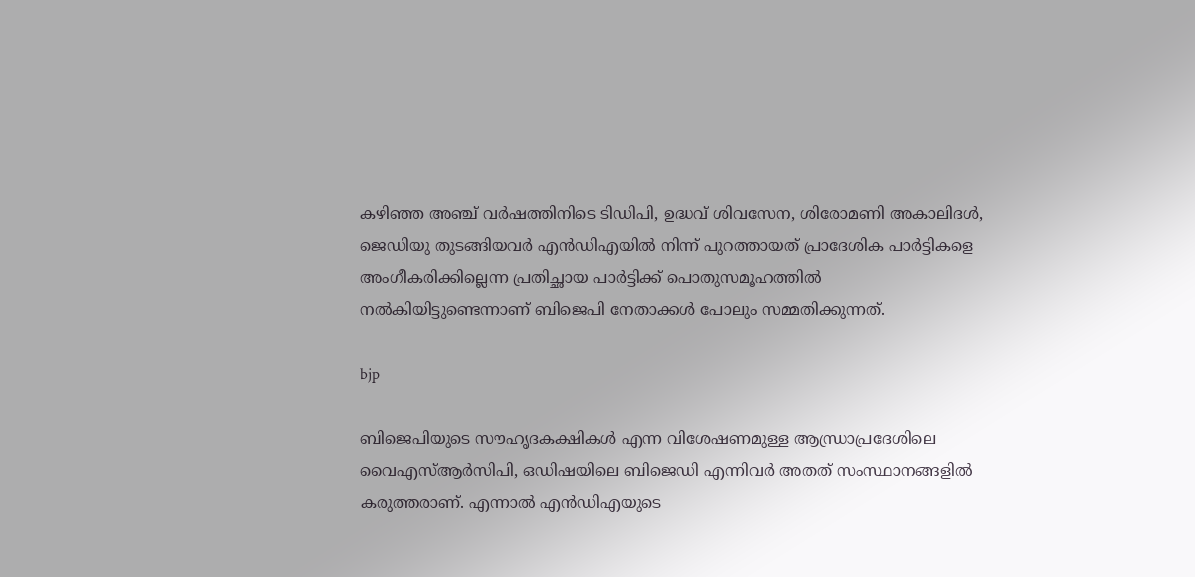കഴിഞ്ഞ അഞ്ച് വര്‍ഷത്തിനിടെ ടിഡിപി, ഉദ്ധവ് ശിവസേന, ശിരോമണി അകാലിദള്‍, ജെഡിയു തുടങ്ങിയവര്‍ എന്‍ഡിഎയില്‍ നിന്ന് പുറത്തായത് പ്രാദേശിക പാര്‍ട്ടികളെ അംഗീകരിക്കില്ലെന്ന പ്രതിച്ഛായ പാര്‍ട്ടിക്ക് പൊതുസമൂഹത്തില്‍ നല്‍കിയിട്ടുണ്ടെന്നാണ് ബിജെപി നേതാക്കള്‍ പോലും സമ്മതിക്കുന്നത്.

bjp

ബിജെപിയുടെ സൗഹൃദകക്ഷികള്‍ എന്ന വിശേഷണമുള്ള ആന്ധ്രാപ്രദേശിലെ വൈഎസ്ആര്‍സിപി, ഒഡിഷയിലെ ബിജെഡി എന്നിവര്‍ അതത് സംസ്ഥാനങ്ങളില്‍ കരുത്തരാണ്. എന്നാല്‍ എന്‍ഡിഎയുടെ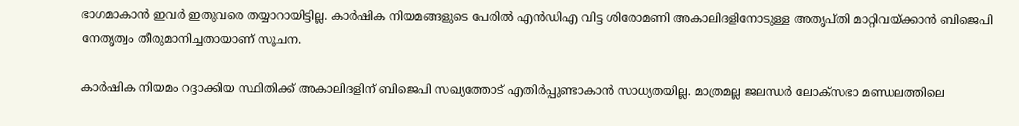ഭാഗമാകാന്‍ ഇവര്‍ ഇതുവരെ തയ്യാറായിട്ടില്ല. കാര്‍ഷിക നിയമങ്ങളുടെ പേരില്‍ എന്‍ഡിഎ വിട്ട ശിരോമണി അകാലിദളിനോടുള്ള അതൃപ്തി മാറ്റിവയ്ക്കാന്‍ ബിജെപി നേതൃത്വം തീരുമാനിച്ചതായാണ് സൂചന.

കാര്‍ഷിക നിയമം റദ്ദാക്കിയ സ്ഥിതിക്ക് അകാലിദളിന് ബിജെപി സഖ്യത്തോട് എതിര്‍പ്പുണ്ടാകാന്‍ സാധ്യതയില്ല. മാത്രമല്ല ജലന്ധര്‍ ലോക്‌സഭാ മണ്ഡലത്തിലെ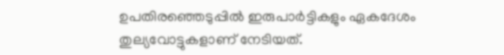ഉപതിരഞ്ഞെടുപ്പില്‍ ഇരുപാര്‍ട്ടികളും ഏകദേശം തുല്യവോട്ടുകളാണ് നേടിയത്.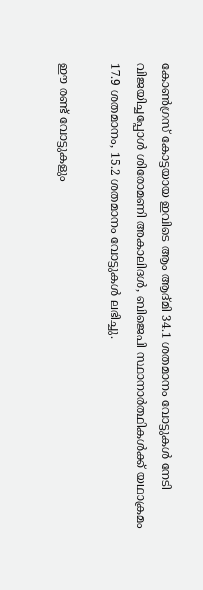കോണ്‍ഗ്രസ് കോട്ടയായ ഇവിടെ ആം ആദ്മി 34.1 ശതമാനം വോട്ടുകള്‍ നേടി വിജയിച്ചപ്പോള്‍ ശിരോമണി അകാലിദള്‍, ബിജെപി സ്ഥാനാര്‍ത്ഥികള്‍ക്ക് യഥാക്രമം 17.9 ശതമാനം, 15.2 ശതമാനം വോട്ടുകള്‍ ലഭിച്ചു.

ഈ രണ്ട് വോട്ടുകളും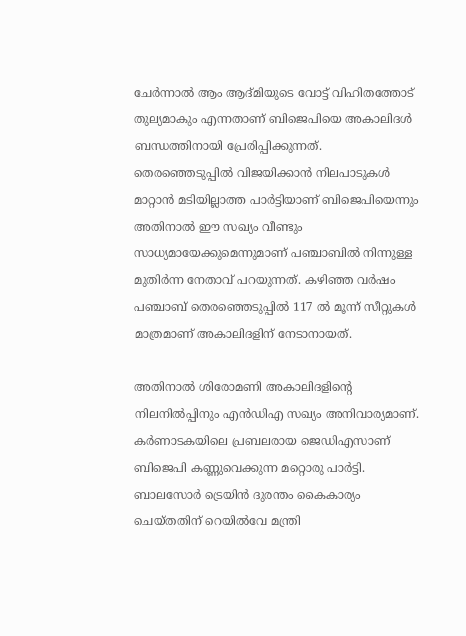ചേര്‍ന്നാല്‍ ആം ആദ്മിയുടെ വോട്ട് വിഹിതത്തോട് തുല്യമാകും എന്നതാണ് ബിജെപിയെ അകാലിദള്‍ ബന്ധത്തിനായി പ്രേരിപ്പിക്കുന്നത്. തെരഞ്ഞെടുപ്പില്‍ വിജയിക്കാന്‍ നിലപാടുകള്‍ മാറ്റാന്‍ മടിയില്ലാത്ത പാര്‍ട്ടിയാണ് ബിജെപിയെന്നും അതിനാല്‍ ഈ സഖ്യം വീണ്ടും സാധ്യമായേക്കുമെന്നുമാണ് പഞ്ചാബില്‍ നിന്നുള്ള മുതിര്‍ന്ന നേതാവ് പറയുന്നത്. കഴിഞ്ഞ വര്‍ഷം പഞ്ചാബ് തെരഞ്ഞെടുപ്പില്‍ 117 ല്‍ മൂന്ന് സീറ്റുകള്‍ മാത്രമാണ് അകാലിദളിന് നേടാനായത്.

അതിനാല്‍ ശിരോമണി അകാലിദളിന്റെ നിലനില്‍പ്പിനും എന്‍ഡിഎ സഖ്യം അനിവാര്യമാണ്. കര്‍ണാടകയിലെ പ്രബലരായ ജെഡിഎസാണ് ബിജെപി കണ്ണുവെക്കുന്ന മറ്റൊരു പാര്‍ട്ടി. ബാലസോര്‍ ട്രെയിന്‍ ദുരന്തം കൈകാര്യം ചെയ്തതിന് റെയില്‍വേ മന്ത്രി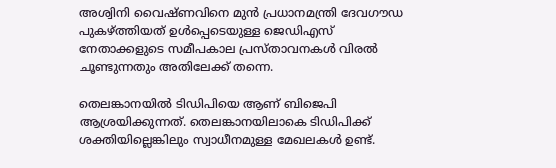അശ്വിനി വൈഷ്ണവിനെ മുന്‍ പ്രധാനമന്ത്രി ദേവഗൗഡ പുകഴ്ത്തിയത് ഉള്‍പ്പെടെയുള്ള ജെഡിഎസ് നേതാക്കളുടെ സമീപകാല പ്രസ്താവനകള്‍ വിരല്‍ ചൂണ്ടുന്നതും അതിലേക്ക് തന്നെ.

തെലങ്കാനയില്‍ ടിഡിപിയെ ആണ് ബിജെപി ആശ്രയിക്കുന്നത്. തെലങ്കാനയിലാകെ ടിഡിപിക്ക് ശക്തിയില്ലെങ്കിലും സ്വാധീനമുള്ള മേഖലകള്‍ ഉണ്ട്.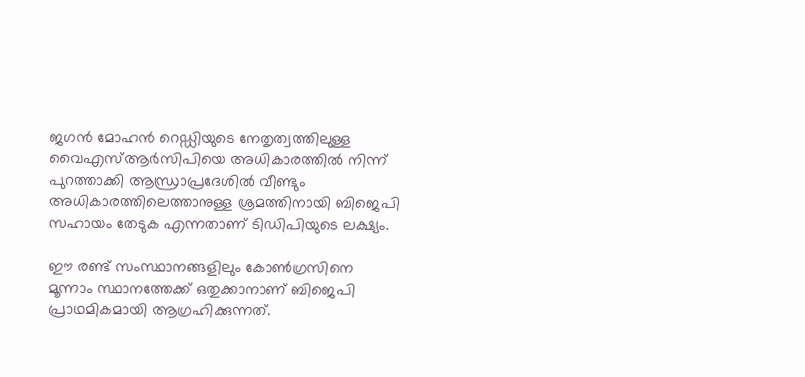ജഗന്‍ മോഹന്‍ റെഡ്ഡിയുടെ നേതൃത്വത്തിലുള്ള വൈഎസ്ആര്‍സിപിയെ അധികാരത്തില്‍ നിന്ന് പുറത്താക്കി ആന്ധ്രാപ്രദേശില്‍ വീണ്ടും അധികാരത്തിലെത്താനുള്ള ശ്രമത്തിനായി ബിജെപി സഹായം തേടുക എന്നതാണ് ടിഡിപിയുടെ ലക്ഷ്യം.

ഈ രണ്ട് സംസ്ഥാനങ്ങളിലും കോണ്‍ഗ്രസിനെ മൂന്നാം സ്ഥാനത്തേക്ക് ഒതുക്കാനാണ് ബിജെപി പ്രാഥമികമായി ആഗ്രഹിക്കുന്നത്.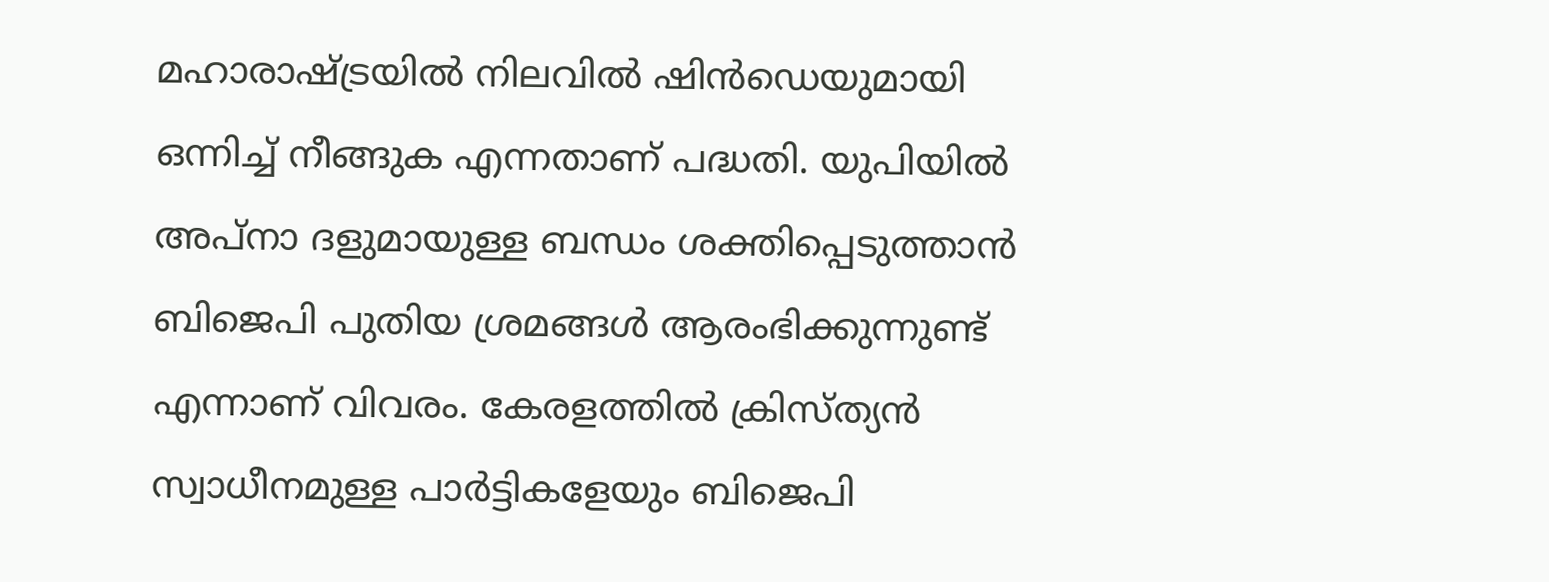മഹാരാഷ്ട്രയില്‍ നിലവില്‍ ഷിന്‍ഡെയുമായി ഒന്നിച്ച് നീങ്ങുക എന്നതാണ് പദ്ധതി. യുപിയില്‍ അപ്നാ ദളുമായുള്ള ബന്ധം ശക്തിപ്പെടുത്താന്‍ ബിജെപി പുതിയ ശ്രമങ്ങള്‍ ആരംഭിക്കുന്നുണ്ട് എന്നാണ് വിവരം. കേരളത്തില്‍ ക്രിസ്ത്യന്‍ സ്വാധീനമുള്ള പാര്‍ട്ടികളേയും ബിജെപി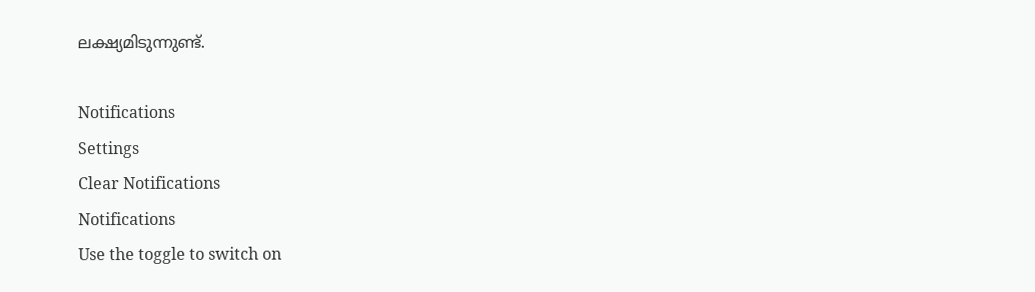ലക്ഷ്യമിടുന്നുണ്ട്.

Notifications
Settings
Clear Notifications
Notifications
Use the toggle to switch on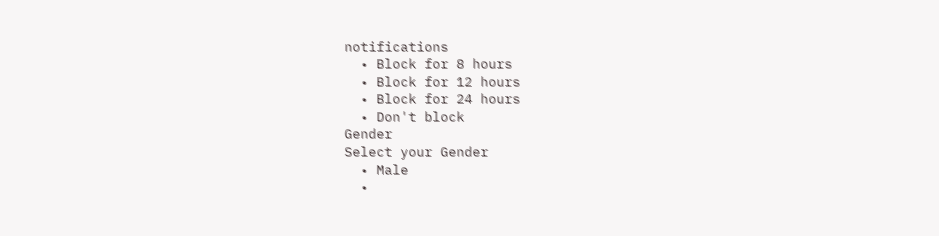notifications
  • Block for 8 hours
  • Block for 12 hours
  • Block for 24 hours
  • Don't block
Gender
Select your Gender
  • Male
  •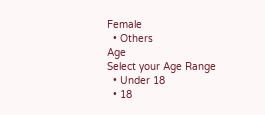Female
  • Others
Age
Select your Age Range
  • Under 18
  • 18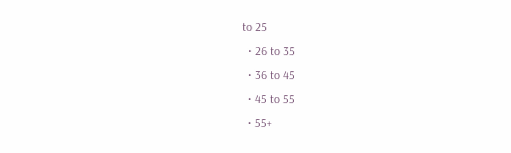to 25
  • 26 to 35
  • 36 to 45
  • 45 to 55
  • 55+